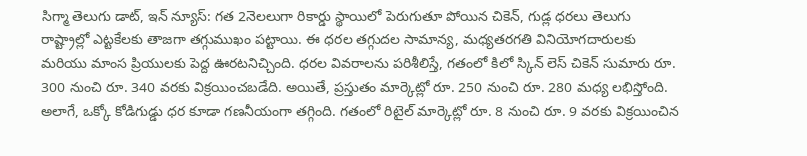సిగ్మా తెలుగు డాట్, ఇన్ న్యూస్: గత 2నెలలుగా రికార్డు స్థాయిలో పెరుగుతూ పోయిన చికెన్, గుడ్ల ధరలు తెలుగు రాష్ట్రాల్లో ఎట్టకేలకు తాజగా తగ్గుముఖం పట్టాయి. ఈ ధరల తగ్గుదల సామాన్య, మధ్యతరగతి వినియోగదారులకు మరియు మాంస ప్రియులకు పెద్ద ఊరటనిచ్చింది. ధరల వివరాలను పరిశీలిస్తే, గతంలో కిలో స్కిన్ లెస్ చికెన్ సుమారు రూ. 300 నుంచి రూ. 340 వరకు విక్రయించబడేది. అయితే, ప్రస్తుతం మార్కెట్లో రూ. 250 నుంచి రూ. 280 మధ్య లభిస్తోంది. అలాగే, ఒక్కో కోడిగుడ్డు ధర కూడా గణనీయంగా తగ్గింది. గతంలో రిటైల్ మార్కెట్లో రూ. 8 నుంచి రూ. 9 వరకు విక్రయించిన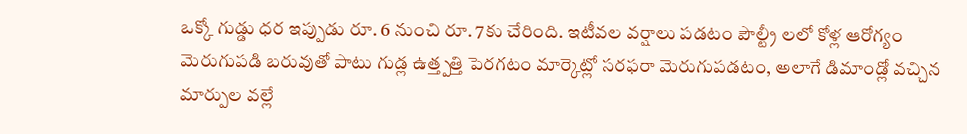ఒక్కో గుడ్డు ధర ఇప్పుడు రూ. 6 నుంచి రూ. 7కు చేరింది. ఇటీవల వర్షాలు పడటం పౌల్ట్రీ లలో కోళ్ల ఆరోగ్యం మెరుగుపడి బరువుతో పాటు గుడ్ల ఉత్త్పత్తి పెరగటం మార్కెట్లో సరఫరా మెరుగుపడటం, అలాగే డిమాండ్లో వచ్చిన మార్పుల వల్లే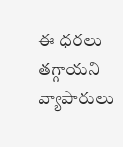ఈ ధరలు తగ్గాయని వ్యాపారులు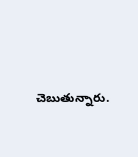చెబుతున్నారు.